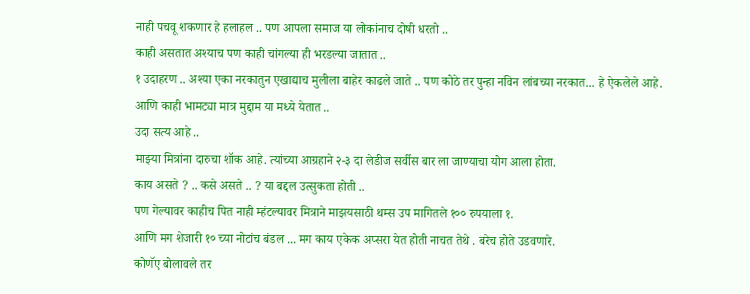नाही पचवू शकणार हे हलाहल .. पण आपला समाज या लोकांनाच दोषी धरतो ..
काही असतात अश्याच पण काही चांगल्या ही भरडल्या जातात ..
१ उदाहरण .. अश्या एका नरकातुन एखाद्याच मुलीला बाहेर काढले जाते .. पण कोठे तर पुन्हा नविन लांबच्या नरकात... हे ऐकलेले आहे.
आणि काही भामट्या मात्र मुद्दाम या मध्ये येतात ..
उदा सत्य आहे ..
माझ्या मित्रांना दारुचा शॉक आहे. त्यांच्या आग्रहाने २-३ दा लेडीज सर्वीस बार ला जाण्याचा योग आला होता.
काय असते ? .. कसे असते .. ? या बद्दल उत्सुकता होती ..
पण गेल्यावर काहीच पित नाही म्हंटल्यावर मित्राने माझयसाठी थम्स उप मागितले १०० रुपयाला १.
आणि मग शेजारी १० च्या नोटांच बंडल ... मग काय एकेक अप्सरा येत होती नाचत तेथे . बरेच होते उडवणारे.
कोणॅए बोलावले तर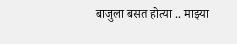बाजुला बसत होत्या .. माझ्या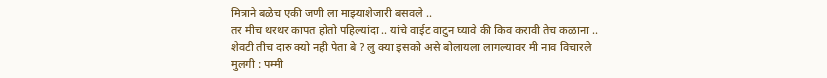मित्राने बळेच एकी जणी ला माझ्याशेजारी बसवले ..
तर मीच थरथर कापत होतो पहिल्यांदा .. यांचे वाईट वाटुन घ्यावे की किव करावी तेच कळाना ..
शेवटी तीच दारु क्यो नही पेता बे ? लु क्या इसको असे बोलायला लागल्यावर मी नाव विचारले
मुलगी : पम्मी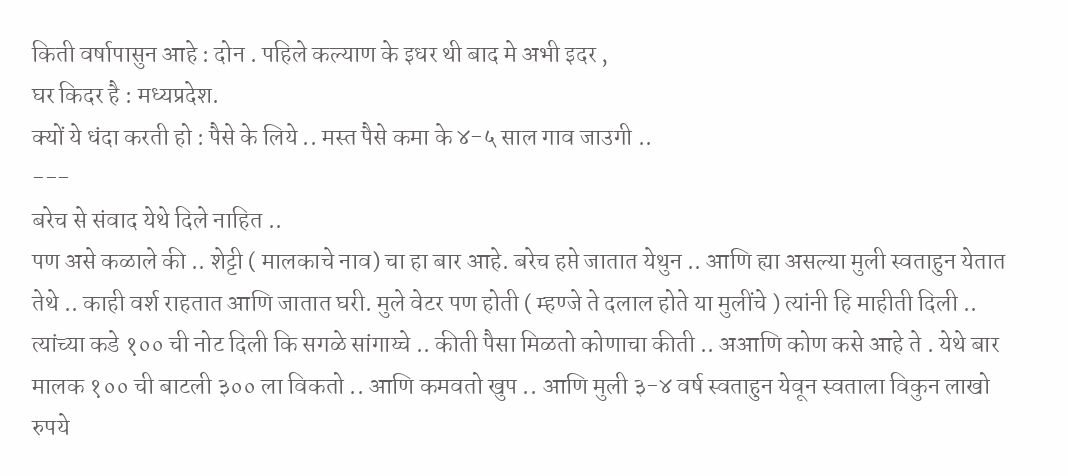किती वर्षापासुन आहे : दोन . पहिले कल्याण के इधर थी बाद मे अभी इदर ,
घर किदर है : मध्यप्रदेश.
क्यों ये धंदा करती हो : पैसे के लिये .. मस्त पैसे कमा के ४-५ साल गाव जाउगी ..
---
बरेच से संवाद येथे दिले नाहित ..
पण असे कळाले की .. शेट्टी ( मालकाचे नाव) चा हा बार आहे. बरेच हप्ते जातात येथुन .. आणि ह्या असल्या मुली स्वताहुन येतात तेथे .. काही वर्श राहतात आणि जातात घरी. मुले वेटर पण होती ( म्हण्जे ते दलाल होते या मुलींचे ) त्यांनी हि माहीती दिली .. त्यांच्या कडे १०० ची नोट दिली कि सगळे सांगाय्चे .. कीती पैसा मिळतो कोणाचा कीती .. अआणि कोण कसे आहे ते . येथे बार मालक १०० ची बाटली ३०० ला विकतो .. आणि कमवतो खुप .. आणि मुली ३-४ वर्ष स्वताहुन येवून स्वताला विकुन लाखो रुपये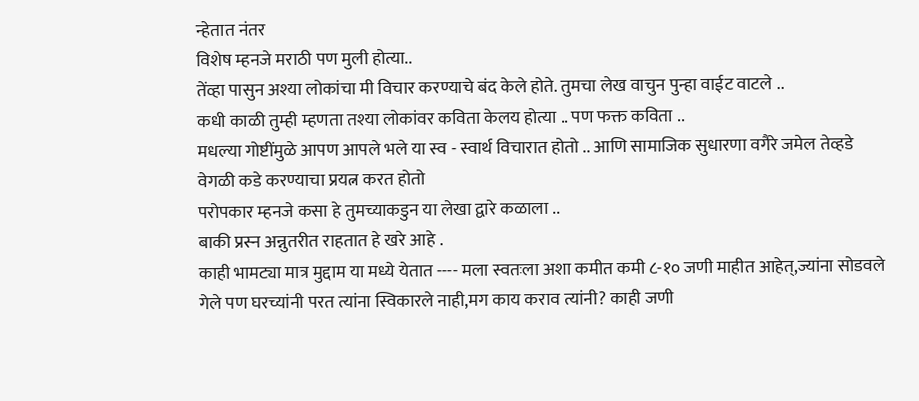न्हेतात नंतर
विशेष म्हनजे मराठी पण मुली होत्या..
तेंव्हा पासुन अश्या लोकांचा मी विचार करण्याचे बंद केले होते. तुमचा लेख वाचुन पुन्हा वाईट वाटले ..
कधी काळी तुम्ही म्हणता तश्या लोकांवर कविता केलय होत्या .. पण फक्त कविता ..
मधल्या गोष्टींमुळे आपण आपले भले या स्व - स्वार्थ विचारात होतो .. आणि सामाजिक सुधारणा वगैरे जमेल तेव्हडे वेगळी कडे करण्याचा प्रयत्न करत होतो
परोपकार म्हनजे कसा हे तुमच्याकडुन या लेखा द्वारे कळाला ..
बाकी प्रस्न अन्नुतरीत राहतात हे खरे आहे .
काही भामट्या मात्र मुद्दाम या मध्ये येतात ---- मला स्वतःला अशा कमीत कमी ८-१० जणी माहीत आहेत्,ज्यांना सोडवले गेले पण घरच्यांनी परत त्यांना स्विकारले नाही,मग काय कराव त्यांनी? काही जणी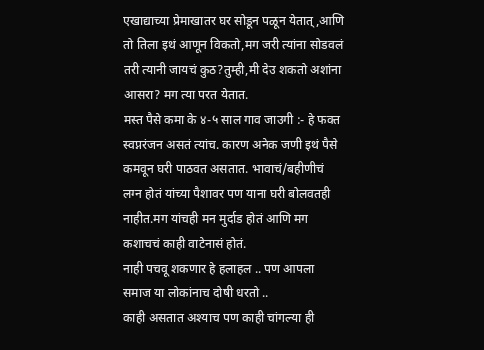एखाद्याच्या प्रेमाखातर घर सोडून पळून येतात्,आणि तो तिला इथं आणून विकतो,मग जरी त्यांना सोडवलं तरी त्यानी जायचं कुठ?तुम्ही,मी देउ शकतो अशांना आसरा? मग त्या परत येतात.
मस्त पैसे कमा के ४-५ साल गाव जाउगी :- हे फक्त स्वप्नरंजन असतं त्यांच. कारण अनेक जणी इथं पैसे कमवून घरी पाठवत असतात. भावाचं/बहीणीचं लग्न होतं यांच्या पैशावर पण याना घरी बोलवतही नाहीत.मग यांचही मन मुर्दाड होतं आणि मग कशाचचं काही वाटेनासं होतं.
नाही पचवू शकणार हे हलाहल .. पण आपला समाज या लोकांनाच दोषी धरतो ..
काही असतात अश्याच पण काही चांगल्या ही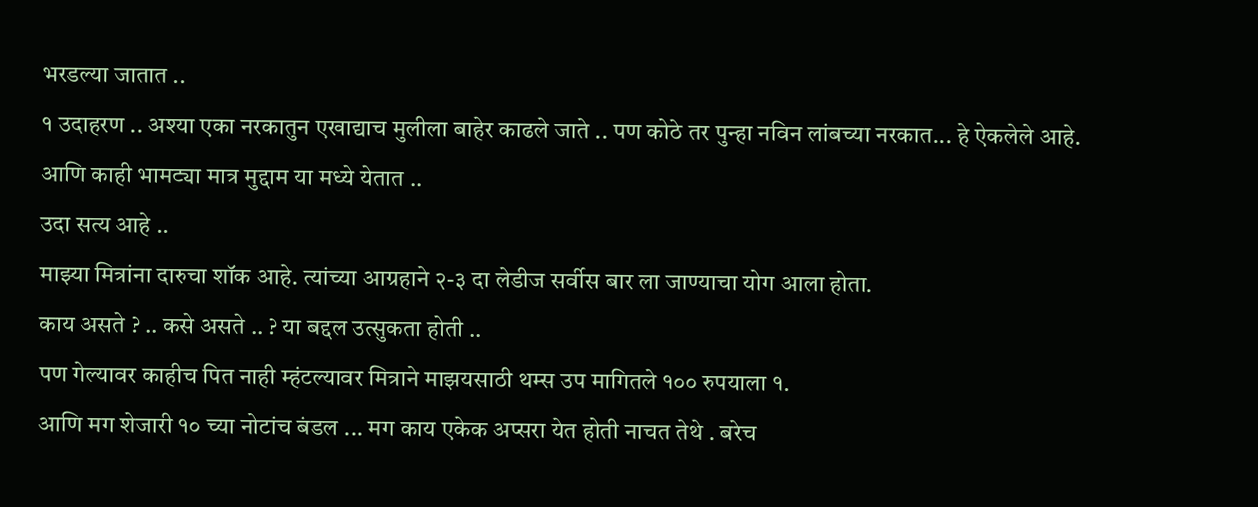भरडल्या जातात ..
१ उदाहरण .. अश्या एका नरकातुन एखाद्याच मुलीला बाहेर काढले जाते .. पण कोठे तर पुन्हा नविन लांबच्या नरकात... हे ऐकलेले आहे.
आणि काही भामट्या मात्र मुद्दाम या मध्ये येतात ..
उदा सत्य आहे ..
माझ्या मित्रांना दारुचा शॉक आहे. त्यांच्या आग्रहाने २-३ दा लेडीज सर्वीस बार ला जाण्याचा योग आला होता.
काय असते ? .. कसे असते .. ? या बद्दल उत्सुकता होती ..
पण गेल्यावर काहीच पित नाही म्हंटल्यावर मित्राने माझयसाठी थम्स उप मागितले १०० रुपयाला १.
आणि मग शेजारी १० च्या नोटांच बंडल ... मग काय एकेक अप्सरा येत होती नाचत तेथे . बरेच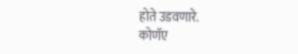होते उडवणारे.
कोणॅए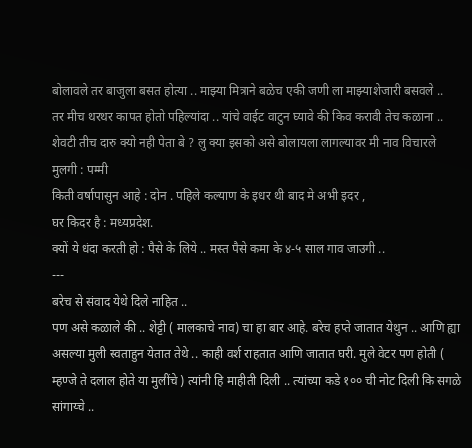बोलावले तर बाजुला बसत होत्या .. माझ्या मित्राने बळेच एकी जणी ला माझ्याशेजारी बसवले ..
तर मीच थरथर कापत होतो पहिल्यांदा .. यांचे वाईट वाटुन घ्यावे की किव करावी तेच कळाना ..
शेवटी तीच दारु क्यो नही पेता बे ? लु क्या इसको असे बोलायला लागल्यावर मी नाव विचारले
मुलगी : पम्मी
किती वर्षापासुन आहे : दोन . पहिले कल्याण के इधर थी बाद मे अभी इदर ,
घर किदर है : मध्यप्रदेश.
क्यों ये धंदा करती हो : पैसे के लिये .. मस्त पैसे कमा के ४-५ साल गाव जाउगी ..
---
बरेच से संवाद येथे दिले नाहित ..
पण असे कळाले की .. शेट्टी ( मालकाचे नाव) चा हा बार आहे. बरेच हप्ते जातात येथुन .. आणि ह्या असल्या मुली स्वताहुन येतात तेथे .. काही वर्श राहतात आणि जातात घरी. मुले वेटर पण होती ( म्हण्जे ते दलाल होते या मुलींचे ) त्यांनी हि माहीती दिली .. त्यांच्या कडे १०० ची नोट दिली कि सगळे सांगाय्चे ..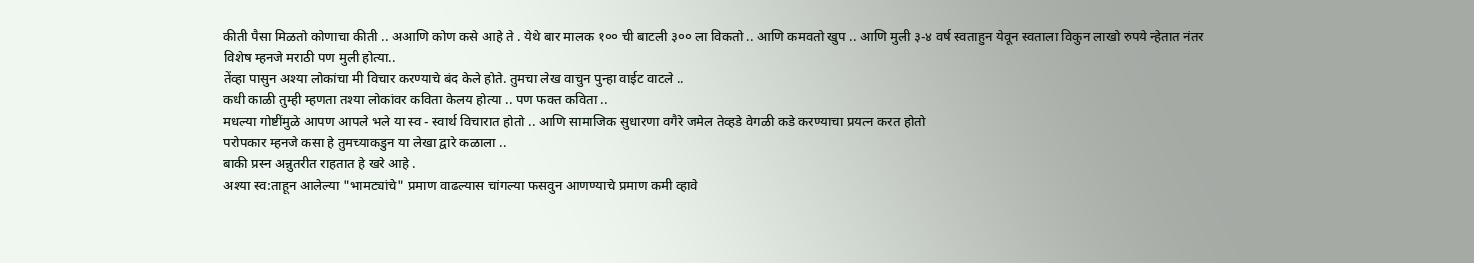कीती पैसा मिळतो कोणाचा कीती .. अआणि कोण कसे आहे ते . येथे बार मालक १०० ची बाटली ३०० ला विकतो .. आणि कमवतो खुप .. आणि मुली ३-४ वर्ष स्वताहुन येवून स्वताला विकुन लाखो रुपये न्हेतात नंतर
विशेष म्हनजे मराठी पण मुली होत्या..
तेंव्हा पासुन अश्या लोकांचा मी विचार करण्याचे बंद केले होते. तुमचा लेख वाचुन पुन्हा वाईट वाटले ..
कधी काळी तुम्ही म्हणता तश्या लोकांवर कविता केलय होत्या .. पण फक्त कविता ..
मधल्या गोष्टींमुळे आपण आपले भले या स्व - स्वार्थ विचारात होतो .. आणि सामाजिक सुधारणा वगैरे जमेल तेव्हडे वेगळी कडे करण्याचा प्रयत्न करत होतो
परोपकार म्हनजे कसा हे तुमच्याकडुन या लेखा द्वारे कळाला ..
बाकी प्रस्न अन्नुतरीत राहतात हे खरे आहे .
अश्या स्व:ताहून आलेल्या "भामट्यांचे" प्रमाण वाढल्यास चांगल्या फसवुन आणण्याचे प्रमाण कमी व्हावे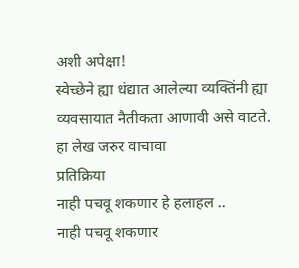अशी अपेक्षा!
स्वेच्छेने ह्या धंद्यात आलेल्या व्यक्तिंनी ह्या व्यवसायात नैतीकता आणावी असे वाटते.
हा लेख जरुर वाचावा
प्रतिक्रिया
नाही पचवू शकणार हे हलाहल ..
नाही पचवू शकणार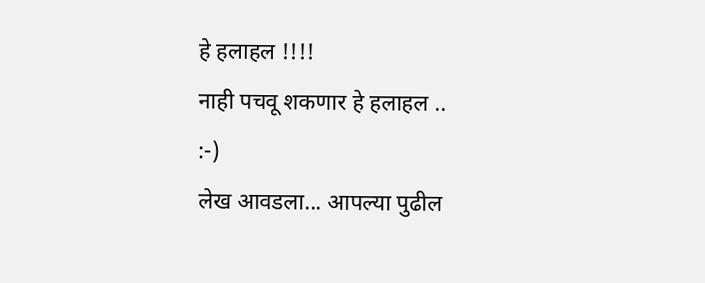हे हलाहल !!!!
नाही पचवू शकणार हे हलाहल ..
:-)
लेख आवडला... आपल्या पुढील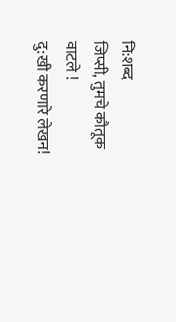नि:शब्द
जिप्सी, तुमचे कौतूक वाटले !
दु:खी करणारे लेखन!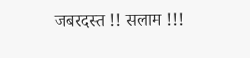जबरदस्त !! सलाम !!!